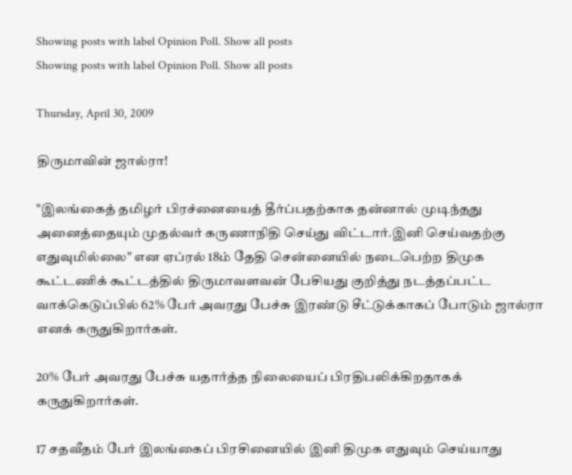Showing posts with label Opinion Poll. Show all posts
Showing posts with label Opinion Poll. Show all posts

Thursday, April 30, 2009

திருமாவின் ஜால்ரா!

"இலங்கைத் தமிழர் பிரச்னையைத் தீர்ப்பதற்காக தன்னால் முடிந்தது அனைத்தையும் முதல்வர் கருணாநிதி செய்து விட்டார்.இனி செய்வதற்கு எதுவுமில்லை" என ஏப்ரல் 18ம் தேதி சென்னையில் நடைபெற்ற திமுக கூட்டணிக் கூட்டத்தில் திருமாவளவன் பேசியது குறித்து நடத்தப்பட்ட வாக்கெடுப்பில் 62% பேர் அவரது பேச்சு இரண்டு சீட்டுக்காகப் போடும் ஜால்ரா எனக் கருதுகிறார்கள்.

20% பேர் அவரது பேச்சு யதார்த்த நிலையைப் பிரதிபலிக்கிறதாகக் கருதுகிறார்கள்.

17 சதவீதம் பேர் இலங்கைப் பிரசினையில் இனி திமுக எதுவும் செய்யாது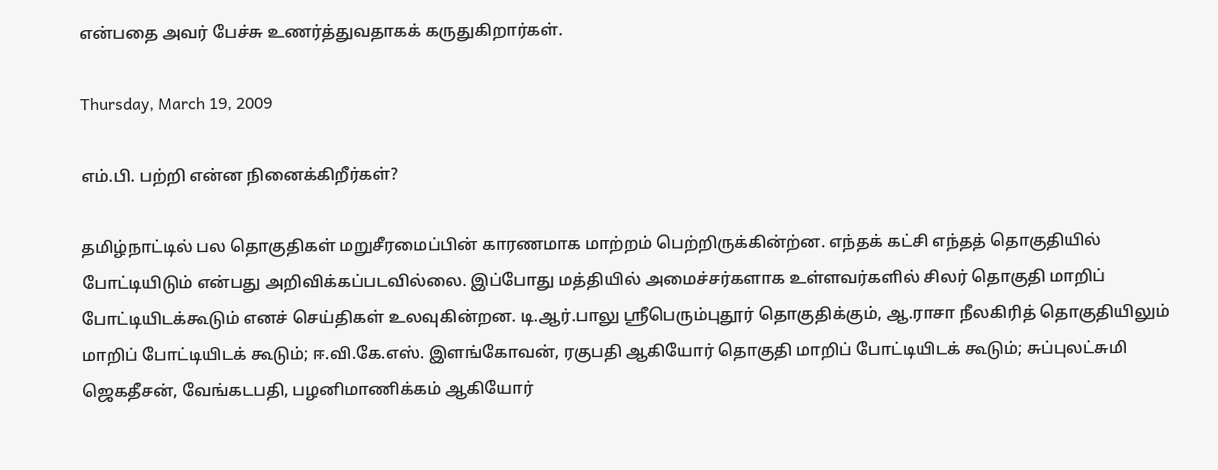என்பதை அவர் பேச்சு உணர்த்துவதாகக் கருதுகிறார்கள்.

Thursday, March 19, 2009

எம்.பி. பற்றி என்ன நினைக்கிறீர்கள்?

தமிழ்நாட்டில் பல தொகுதிகள் மறுசீரமைப்பின் காரணமாக மாற்றம் பெற்றிருக்கின்ற்ன. எந்தக் கட்சி எந்தத் தொகுதியில் போட்டியிடும் என்பது அறிவிக்கப்படவில்லை. இப்போது மத்தியில் அமைச்சர்களாக உள்ளவர்களில் சிலர் தொகுதி மாறிப் போட்டியிடக்கூடும் எனச் செய்திகள் உலவுகின்றன. டி.ஆர்.பாலு ஸ்ரீபெரும்புதூர் தொகுதிக்கும், ஆ.ராசா நீலகிரித் தொகுதியிலும் மாறிப் போட்டியிடக் கூடும்; ஈ.வி.கே.எஸ். இளங்கோவன், ரகுபதி ஆகியோர் தொகுதி மாறிப் போட்டியிடக் கூடும்; சுப்புலட்சுமி ஜெகதீசன், வேங்கடபதி, பழனிமாணிக்கம் ஆகியோர்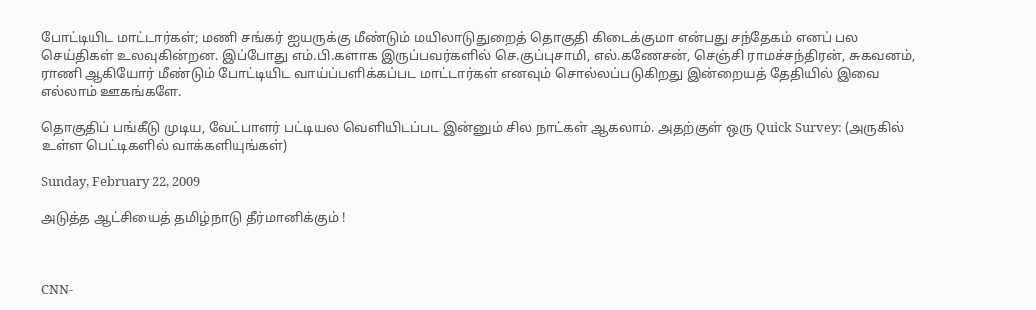போட்டியிட மாட்டார்கள்; மணி சங்கர் ஐயருக்கு மீண்டும் மயிலாடுதுறைத் தொகுதி கிடைக்குமா என்பது சந்தேகம் எனப் பல செய்திகள் உலவுகின்றன. இப்போது எம்.பி.களாக இருப்பவர்களில் செ.குப்புசாமி, எல்.கணேசன், செஞ்சி ராமச்சந்திரன், சுகவனம், ராணி ஆகியோர் மீண்டும் போட்டியிட வாய்ப்பளிக்கப்பட மாட்டார்கள் எனவும் சொல்லப்படுகிறது இன்றையத் தேதியில் இவை எல்லாம் ஊகங்களே.

தொகுதிப் பங்கீடு முடிய, வேட்பாளர் பட்டியல வெளியிடப்பட இன்னும் சில நாட்கள் ஆகலாம். அதற்குள் ஒரு Quick Survey: (அருகில் உள்ள பெட்டிகளில் வாக்களியுங்கள்)

Sunday, February 22, 2009

அடுத்த ஆட்சியைத் தமிழ்நாடு தீர்மானிக்கும் !



CNN-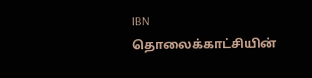IBN தொலைக்காட்சியின்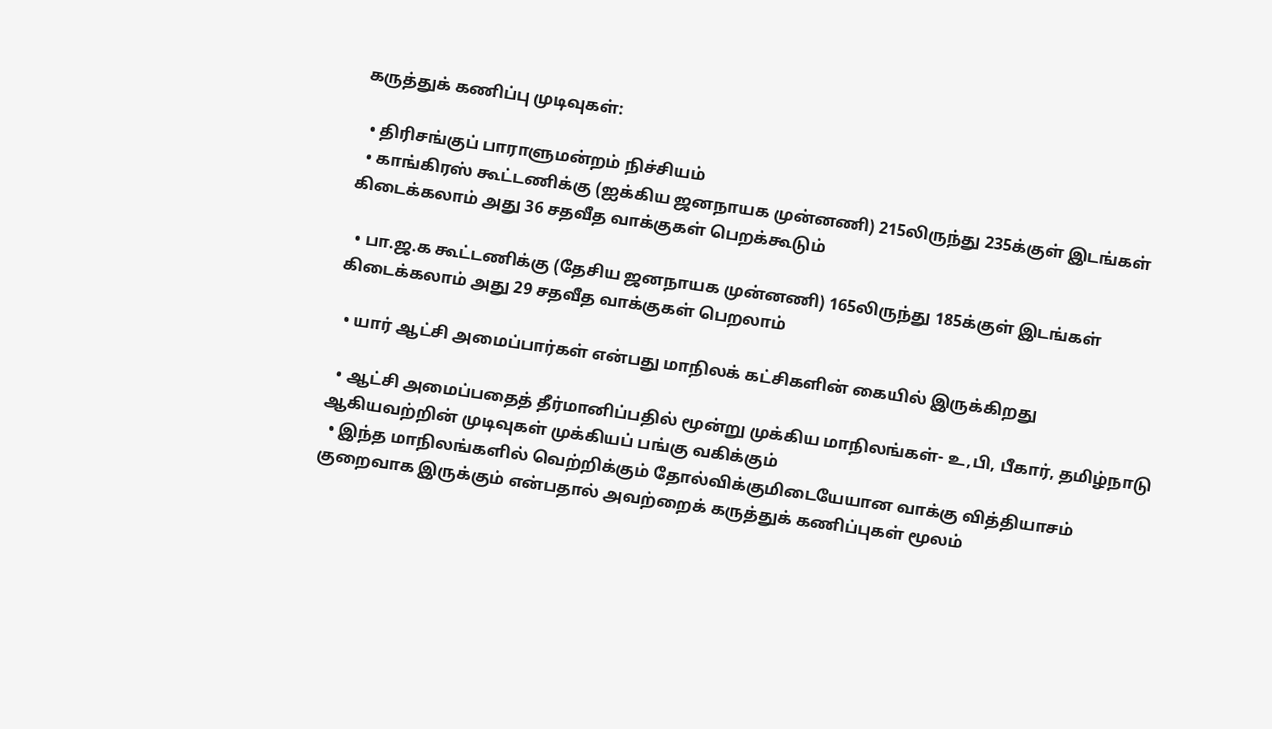கருத்துக் கணிப்பு முடிவுகள்:

  • திரிசங்குப் பாராளுமன்றம் நிச்சியம்
  • காங்கிரஸ் கூட்டணிக்கு (ஐக்கிய ஜனநாயக முன்னணி) 215லிருந்து 235க்குள் இடங்கள் கிடைக்கலாம் அது 36 சதவீத வாக்குகள் பெறக்கூடும்

  • பா.ஜ.க கூட்டணிக்கு (தேசிய ஜனநாயக முன்னணி) 165லிருந்து 185க்குள் இடங்கள் கிடைக்கலாம் அது 29 சதவீத வாக்குகள் பெறலாம்

  • யார் ஆட்சி அமைப்பார்கள் என்பது மாநிலக் கட்சிகளின் கையில் இருக்கிறது

  • ஆட்சி அமைப்பதைத் தீர்மானிப்பதில் மூன்று முக்கிய மாநிலங்கள்- உ,பி, பீகார், தமிழ்நாடு ஆகியவற்றின் முடிவுகள் முக்கியப் பங்கு வகிக்கும்
  • இந்த மாநிலங்களில் வெற்றிக்கும் தோல்விக்குமிடையேயான வாக்கு வித்தியாசம் குறைவாக இருக்கும் என்பதால் அவற்றைக் கருத்துக் கணிப்புகள் மூலம்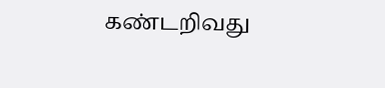கண்டறிவது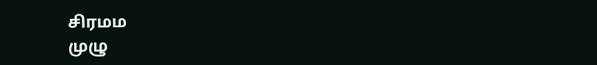சிரமம
முழு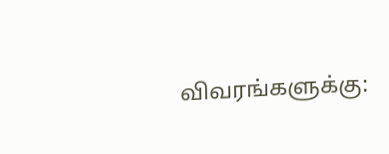விவரங்களுக்கு: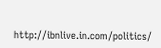http://ibnlive.in.com/politics/